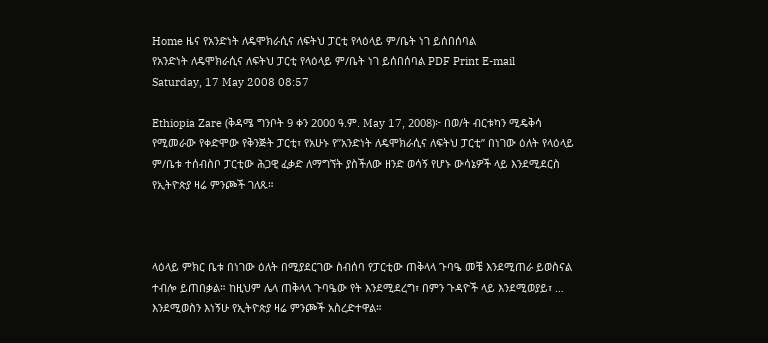Home ዜና የአንድነት ለዴሞክራሲና ለፍትህ ፓርቲ የላዕላይ ም/ቤት ነገ ይሰበሰባል
የአንድነት ለዴሞክራሲና ለፍትህ ፓርቲ የላዕላይ ም/ቤት ነገ ይሰበሰባል PDF Print E-mail
Saturday, 17 May 2008 08:57

Ethiopia Zare (ቅዳሜ ግንቦት 9 ቀን 2000 ዓ.ም. May 17, 2008)፦ በወ/ት ብርቱካን ሚዴቅሳ የሚመራው የቀድሞው የቅንጅት ፓርቲ፣ የአሁኑ የ”አንድነት ለዴሞክራሲና ለፍትህ ፓርቲ” በነገው ዕለት የላዕላይ ም/ቤቱ ተሰብስቦ ፓርቲው ሕጋዊ ፈቃድ ለማግኘት ያስችለው ዘንድ ወሳኝ የሆኑ ውሳኔዎች ላይ እንደሚደርስ የኢትዮጵያ ዛሬ ምንጮች ገለጹ።



ላዕላይ ምክር ቤቱ በነገው ዕለት በሚያደርገው ስብሰባ የፓርቲው ጠቅላላ ጉባዔ መቼ እንደሚጠራ ይወስናል ተብሎ ይጠበቃል። ከዚህም ሌላ ጠቅላላ ጉባዔው የት እንደሚደረግ፣ በምን ጉዳዮች ላይ እንደሚወያይ፣ … እንደሚወስን እነኝሁ የኢትዮጵያ ዛሬ ምንጮች አስረድተዋል።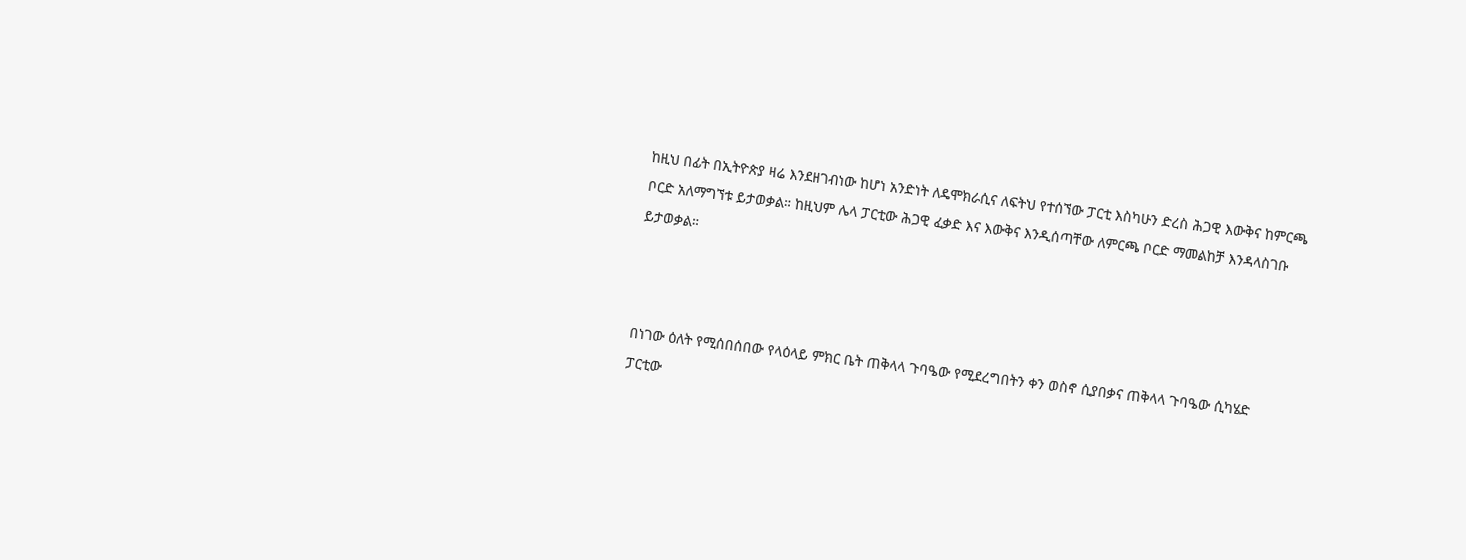ከዚህ በፊት በኢትዮጵያ ዛሬ እንደዘገብነው ከሆነ አንድነት ለዴሞክራሲና ለፍትህ የተሰኘው ፓርቲ እስካሁን ድረስ ሕጋዊ እውቅና ከምርጫ ቦርድ አለማግኘቱ ይታወቃል። ከዚህም ሌላ ፓርቲው ሕጋዊ ፈቃድ እና እውቅና እንዲሰጣቸው ለምርጫ ቦርድ ማመልከቻ እንዳላስገቡ ይታወቃል።



በነገው ዕለት የሚሰበሰበው የላዕላይ ምክር ቤት ጠቅላላ ጉባዔው የሚደረግበትን ቀን ወስኖ ሲያበቃና ጠቅላላ ጉባዔው ሲካሄድ ፓርቲው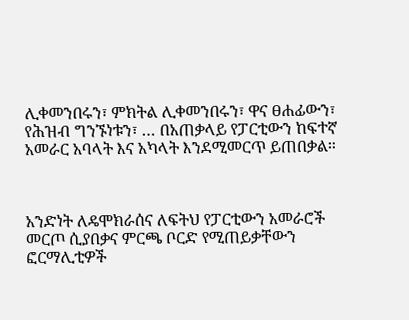ሊቀመንበሩን፣ ምክትል ሊቀመንበሩን፣ ዋና ፀሐፊውን፣ የሕዝብ ግንኙነቱን፣ … በአጠቃላይ የፓርቲውን ከፍተኛ አመራር አባላት እና አካላት እንደሚመርጥ ይጠበቃል።



አንድነት ለዴሞክራሰና ለፍትህ የፓርቲውን አመራሮች መርጦ ሲያበቃና ምርጫ ቦርድ የሚጠይቃቸውን ፎርማሊቲዎች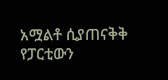አሟልቶ ሲያጠናቅቅ የፓርቲውን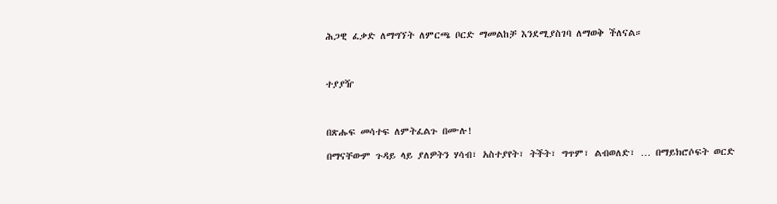ሕጋዊ ፈቃድ ለማግኘት ለምርጫ ቦርድ ማመልከቻ እንደሚያስገባ ለማወቅ ችለናል።



ተያያዥ



በጽሑፍ መሳተፍ ለምትፈልጉ በሙሉ!

በማናቸውም ጉዳይ ላይ ያለዎትን ሃሳብ፣ አስተያየት፣ ትችት፣ ግጥም፣ ልብወለድ፣ … በማይክሮሶፍት ወርድ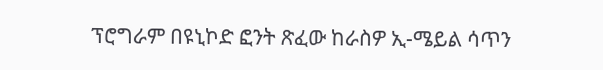ፕሮግራም በዩኒኮድ ፎንት ጽፈው ከራስዎ ኢ-ሜይል ሳጥን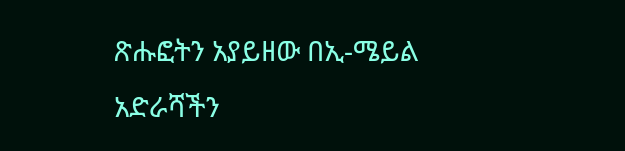ጽሑፎትን አያይዘው በኢ-ሜይል አድራሻችን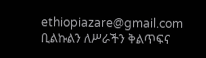ethiopiazare@gmail.com ቢልኩልን ለሥራችን ቅልጥፍና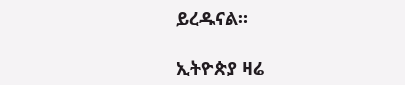ይረዱናል።

ኢትዮጵያ ዛሬ